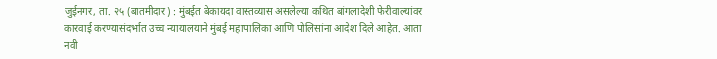जुईनगर, ता. २५ (बातमीदार) : मुंबईत बेकायदा वास्तव्यास असलेल्या कथित बांगलादेशी फेरीवाल्यांवर कारवाई करण्यासंदर्भात उच्च न्यायालयाने मुंबई महापालिका आणि पोलिसांना आदेश दिले आहेत. आता नवी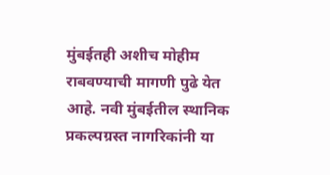मुंबईतही अशीच मोहीम राबवण्याची मागणी पुढे येत आहे. नवी मुंबईतील स्थानिक प्रकल्पग्रस्त नागरिकांनी या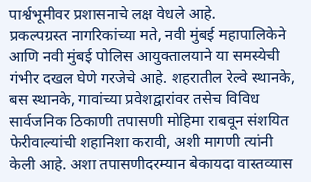पार्श्वभूमीवर प्रशासनाचे लक्ष वेधले आहे.
प्रकल्पग्रस्त नागरिकांच्या मते, नवी मुंबई महापालिकेने आणि नवी मुंबई पोलिस आयुक्तालयाने या समस्येची गंभीर दखल घेणे गरजेचे आहे. शहरातील रेल्वे स्थानके, बस स्थानके, गावांच्या प्रवेशद्वारांवर तसेच विविध सार्वजनिक ठिकाणी तपासणी मोहिमा राबवून संशयित फेरीवाल्यांची शहानिशा करावी, अशी मागणी त्यांनी केली आहे. अशा तपासणीदरम्यान बेकायदा वास्तव्यास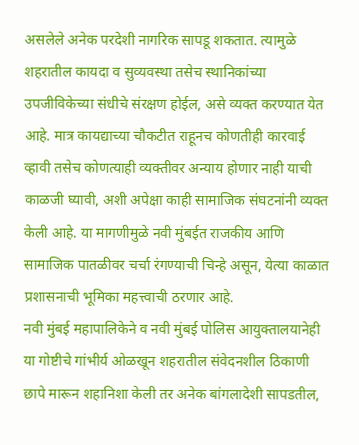असलेले अनेक परदेशी नागरिक सापडू शकतात. त्यामुळे शहरातील कायदा व सुव्यवस्था तसेच स्थानिकांच्या उपजीविकेच्या संधीचे संरक्षण होईल, असे व्यक्त करण्यात येत आहे. मात्र कायद्याच्या चौकटीत राहूनच कोणतीही कारवाई व्हावी तसेच कोणत्याही व्यक्तीवर अन्याय होणार नाही याची काळजी घ्यावी, अशी अपेक्षा काही सामाजिक संघटनांनी व्यक्त केली आहे. या मागणीमुळे नवी मुंबईत राजकीय आणि सामाजिक पातळीवर चर्चा रंगण्याची चिन्हे असून, येत्या काळात प्रशासनाची भूमिका महत्त्वाची ठरणार आहे.
नवी मुंबई महापालिकेने व नवी मुंबई पोलिस आयुक्तालयानेही या गोष्टीचे गांभीर्य ओळखून शहरातील संवेदनशील ठिकाणी छापे मारून शहानिशा केली तर अनेक बांगलादेशी सापडतील,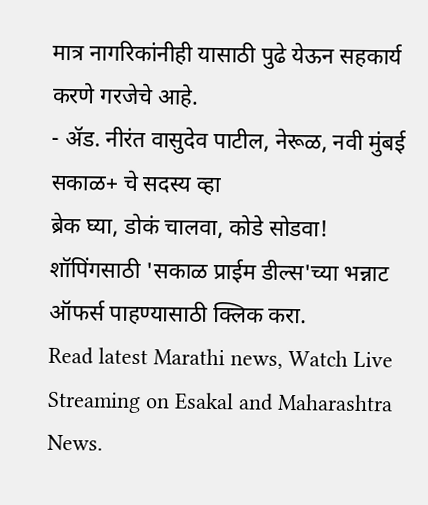मात्र नागरिकांनीही यासाठी पुढे येऊन सहकार्य करणे गरजेचे आहे.
- ॲड. नीरंत वासुदेव पाटील, नेरूळ, नवी मुंबई
सकाळ+ चे सदस्य व्हा
ब्रेक घ्या, डोकं चालवा, कोडे सोडवा!
शॉपिंगसाठी 'सकाळ प्राईम डील्स'च्या भन्नाट ऑफर्स पाहण्यासाठी क्लिक करा.
Read latest Marathi news, Watch Live Streaming on Esakal and Maharashtra News.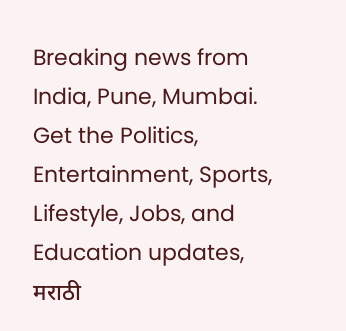Breaking news from India, Pune, Mumbai. Get the Politics, Entertainment, Sports, Lifestyle, Jobs, and Education updates, मराठी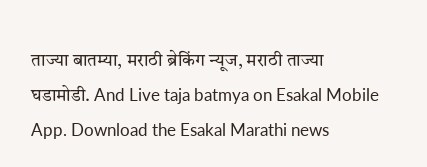ताज्या बातम्या, मराठी ब्रेकिंग न्यूज, मराठी ताज्या घडामोडी. And Live taja batmya on Esakal Mobile App. Download the Esakal Marathi news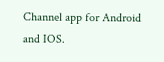Channel app for Android and IOS.